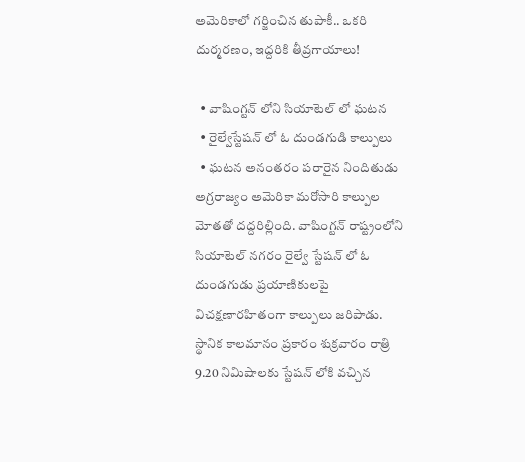అమెరికాలో గర్జించిన తుపాకీ.. ఒకరి దుర్మరణం, ఇద్దరికి తీవ్రగాయాలు!

  • వాషింగ్టన్ లోని సియాటెల్ లో ఘటన
  • రైల్వేస్టేషన్ లో ఓ దుండగుడి కాల్పులు
  • ఘటన అనంతరం పరారైన నిందితుడు
అగ్రరాజ్యం అమెరికా మరోసారి కాల్పుల మోతతో దద్దరిల్లింది. వాషింగ్టన్ రాష్ట్రంలోని సియాటెల్ నగరం రైల్వే స్టేషన్ లో ఓ దుండగుడు ప్రయాణికులపై విచక్షణారహితంగా కాల్పులు జరిపాడు. స్థానిక కాలమానం ప్రకారం శుక్రవారం రాత్రి 9.20 నిమిషాలకు స్టేషన్ లోకి వచ్చిన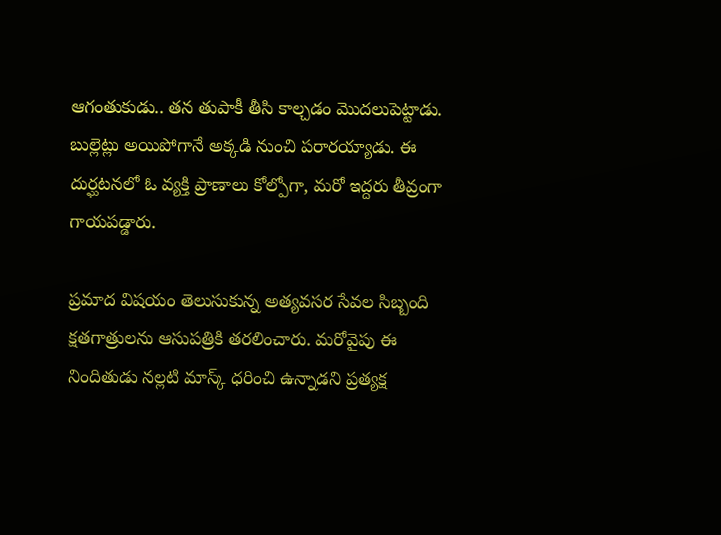ఆగంతుకుడు.. తన తుపాకీ తీసి కాల్చడం మొదలుపెట్టాడు. బుల్లెట్లు అయిపోగానే అక్కడి నుంచి పరారయ్యాడు. ఈ దుర్ఘటనలో ఓ వ్యక్తి ప్రాణాలు కోల్పోగా, మరో ఇద్దరు తీవ్రంగా గాయపడ్డారు.

ప్రమాద విషయం తెలుసుకున్న అత్యవసర సేవల సిబ్బంది క్షతగాత్రులను ఆసుపత్రికి తరలించారు. మరోవైపు ఈ నిందితుడు నల్లటి మాస్క్ ధరించి ఉన్నాడని ప్రత్యక్ష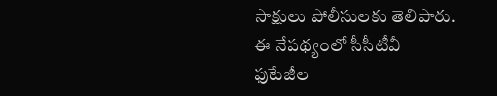సాక్షులు పోలీసులకు తెలిపారు. ఈ నేపథ్యంలో సీసీటీవీ ఫుటేజీల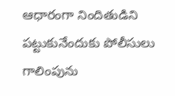ఆధారంగా నిందితుడిని పట్టుకునేందుకు పోలీసులు గాలింపును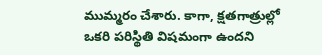ముమ్మరం చేశారు. కాగా, క్షతగాత్రుల్లో ఒకరి పరిస్థితి విషమంగా ఉందని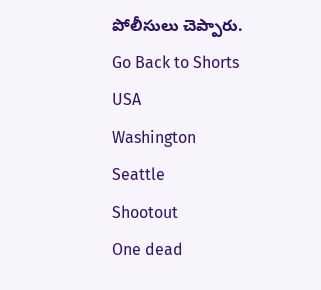పోలీసులు చెప్పారు.
Go Back to Shorts
USA
Washington
Seattle
Shootout
One dead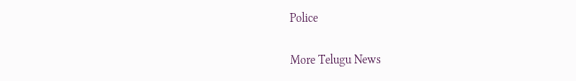Police

More Telugu News